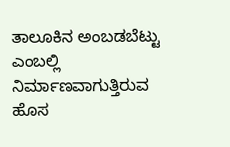ತಾಲೂಕಿನ ಅಂಬಡಬೆಟ್ಟು ಎಂಬಲ್ಲಿ ನಿರ್ಮಾಣವಾಗುತ್ತಿರುವ ಹೊಸ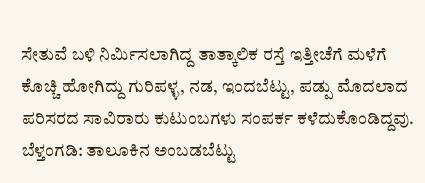ಸೇತುವೆ ಬಳಿ ನಿರ್ಮಿಸಲಾಗಿದ್ದ ತಾತ್ಕಾಲಿಕ ರಸ್ತೆ ಇತ್ತೀಚೆಗೆ ಮಳೆಗೆ ಕೊಚ್ಚಿ ಹೋಗಿದ್ದು ಗುರಿಪಳ್ಳ, ನಡ, ಇಂದಬೆಟ್ಟು, ಪಡ್ಪು ಮೊದಲಾದ ಪರಿಸರದ ಸಾವಿರಾರು ಕುಟುಂಬಗಳು ಸಂಪರ್ಕ ಕಳೆದುಕೊಂಡಿದ್ದವು.
ಬೆಳ್ತಂಗಡಿ: ತಾಲೂಕಿನ ಅಂಬಡಬೆಟ್ಟು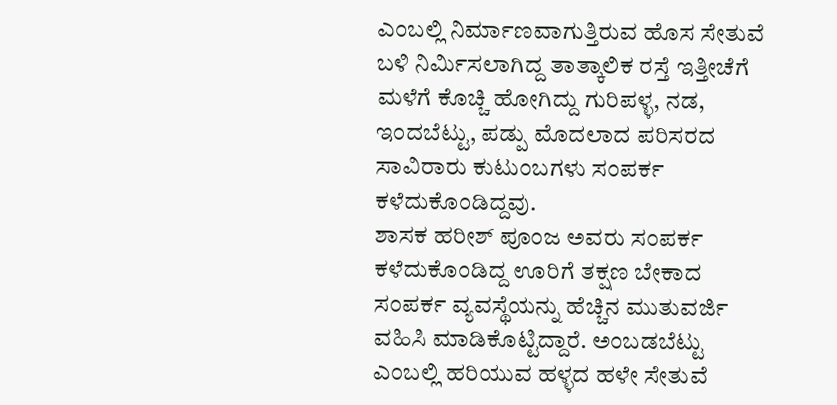ಎಂಬಲ್ಲಿ ನಿರ್ಮಾಣವಾಗುತ್ತಿರುವ ಹೊಸ ಸೇತುವೆ ಬಳಿ ನಿರ್ಮಿಸಲಾಗಿದ್ದ ತಾತ್ಕಾಲಿಕ ರಸ್ತೆ ಇತ್ತೀಚೆಗೆ ಮಳೆಗೆ ಕೊಚ್ಚಿ ಹೋಗಿದ್ದು ಗುರಿಪಳ್ಳ, ನಡ, ಇಂದಬೆಟ್ಟು, ಪಡ್ಪು ಮೊದಲಾದ ಪರಿಸರದ ಸಾವಿರಾರು ಕುಟುಂಬಗಳು ಸಂಪರ್ಕ ಕಳೆದುಕೊಂಡಿದ್ದವು.
ಶಾಸಕ ಹರೀಶ್ ಪೂಂಜ ಅವರು ಸಂಪರ್ಕ ಕಳೆದುಕೊಂಡಿದ್ದ ಊರಿಗೆ ತಕ್ಷಣ ಬೇಕಾದ ಸಂಪರ್ಕ ವ್ಯವಸ್ಥೆಯನ್ನು ಹೆಚ್ಚಿನ ಮುತುವರ್ಜಿ ವಹಿಸಿ ಮಾಡಿಕೊಟ್ಟಿದ್ದಾರೆ. ಅಂಬಡಬೆಟ್ಟು ಎಂಬಲ್ಲಿ ಹರಿಯುವ ಹಳ್ಳದ ಹಳೇ ಸೇತುವೆ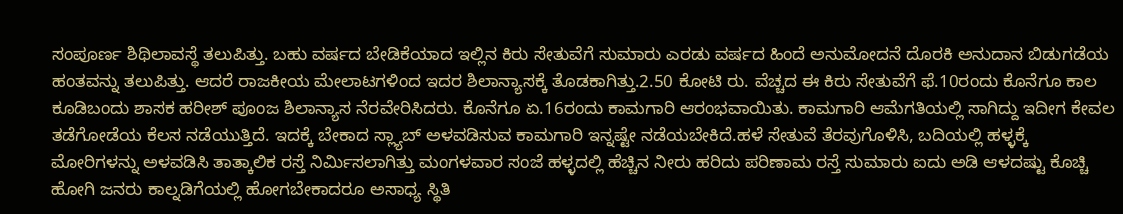ಸಂಪೂರ್ಣ ಶಿಥಿಲಾವಸ್ಥೆ ತಲುಪಿತ್ತು. ಬಹು ವರ್ಷದ ಬೇಡಿಕೆಯಾದ ಇಲ್ಲಿನ ಕಿರು ಸೇತುವೆಗೆ ಸುಮಾರು ಎರಡು ವರ್ಷದ ಹಿಂದೆ ಅನುಮೋದನೆ ದೊರಕಿ ಅನುದಾನ ಬಿಡುಗಡೆಯ ಹಂತವನ್ನು ತಲುಪಿತ್ತು. ಆದರೆ ರಾಜಕೀಯ ಮೇಲಾಟಗಳಿಂದ ಇದರ ಶಿಲಾನ್ಯಾಸಕ್ಕೆ ತೊಡಕಾಗಿತ್ತು.2.50 ಕೋಟಿ ರು. ವೆಚ್ಚದ ಈ ಕಿರು ಸೇತುವೆಗೆ ಫೆ.10ರಂದು ಕೊನೆಗೂ ಕಾಲ ಕೂಡಿಬಂದು ಶಾಸಕ ಹರೀಶ್ ಪೂಂಜ ಶಿಲಾನ್ಯಾಸ ನೆರವೇರಿಸಿದರು. ಕೊನೆಗೂ ಏ.16ರಂದು ಕಾಮಗಾರಿ ಆರಂಭವಾಯಿತು. ಕಾಮಗಾರಿ ಆಮೆಗತಿಯಲ್ಲಿ ಸಾಗಿದ್ದು ಇದೀಗ ಕೇವಲ ತಡೆಗೋಡೆಯ ಕೆಲಸ ನಡೆಯುತ್ತಿದೆ. ಇದಕ್ಕೆ ಬೇಕಾದ ಸ್ಲ್ಯಾಬ್ ಅಳವಡಿಸುವ ಕಾಮಗಾರಿ ಇನ್ನಷ್ಟೇ ನಡೆಯಬೇಕಿದೆ.ಹಳೆ ಸೇತುವೆ ತೆರವುಗೊಳಿಸಿ, ಬದಿಯಲ್ಲಿ ಹಳ್ಳಕ್ಕೆ ಮೋರಿಗಳನ್ನು ಅಳವಡಿಸಿ ತಾತ್ಕಾಲಿಕ ರಸ್ತೆ ನಿರ್ಮಿಸಲಾಗಿತ್ತು ಮಂಗಳವಾರ ಸಂಜೆ ಹಳ್ಳದಲ್ಲಿ ಹೆಚ್ಚಿನ ನೀರು ಹರಿದು ಪರಿಣಾಮ ರಸ್ತೆ ಸುಮಾರು ಐದು ಅಡಿ ಆಳದಷ್ಟು ಕೊಚ್ಚಿ ಹೋಗಿ ಜನರು ಕಾಲ್ನಡಿಗೆಯಲ್ಲಿ ಹೋಗಬೇಕಾದರೂ ಅಸಾಧ್ಯ ಸ್ಥಿತಿ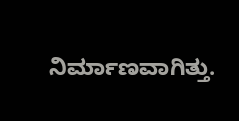ನಿರ್ಮಾಣವಾಗಿತ್ತು.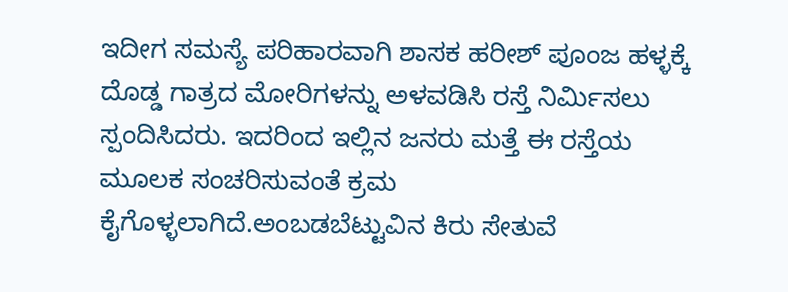ಇದೀಗ ಸಮಸ್ಯೆ ಪರಿಹಾರವಾಗಿ ಶಾಸಕ ಹರೀಶ್ ಪೂಂಜ ಹಳ್ಳಕ್ಕೆ ದೊಡ್ಡ ಗಾತ್ರದ ಮೋರಿಗಳನ್ನು ಅಳವಡಿಸಿ ರಸ್ತೆ ನಿರ್ಮಿಸಲು ಸ್ಪಂದಿಸಿದರು. ಇದರಿಂದ ಇಲ್ಲಿನ ಜನರು ಮತ್ತೆ ಈ ರಸ್ತೆಯ ಮೂಲಕ ಸಂಚರಿಸುವಂತೆ ಕ್ರಮ ಕೈಗೊಳ್ಳಲಾಗಿದೆ.ಅಂಬಡಬೆಟ್ಟುವಿನ ಕಿರು ಸೇತುವೆ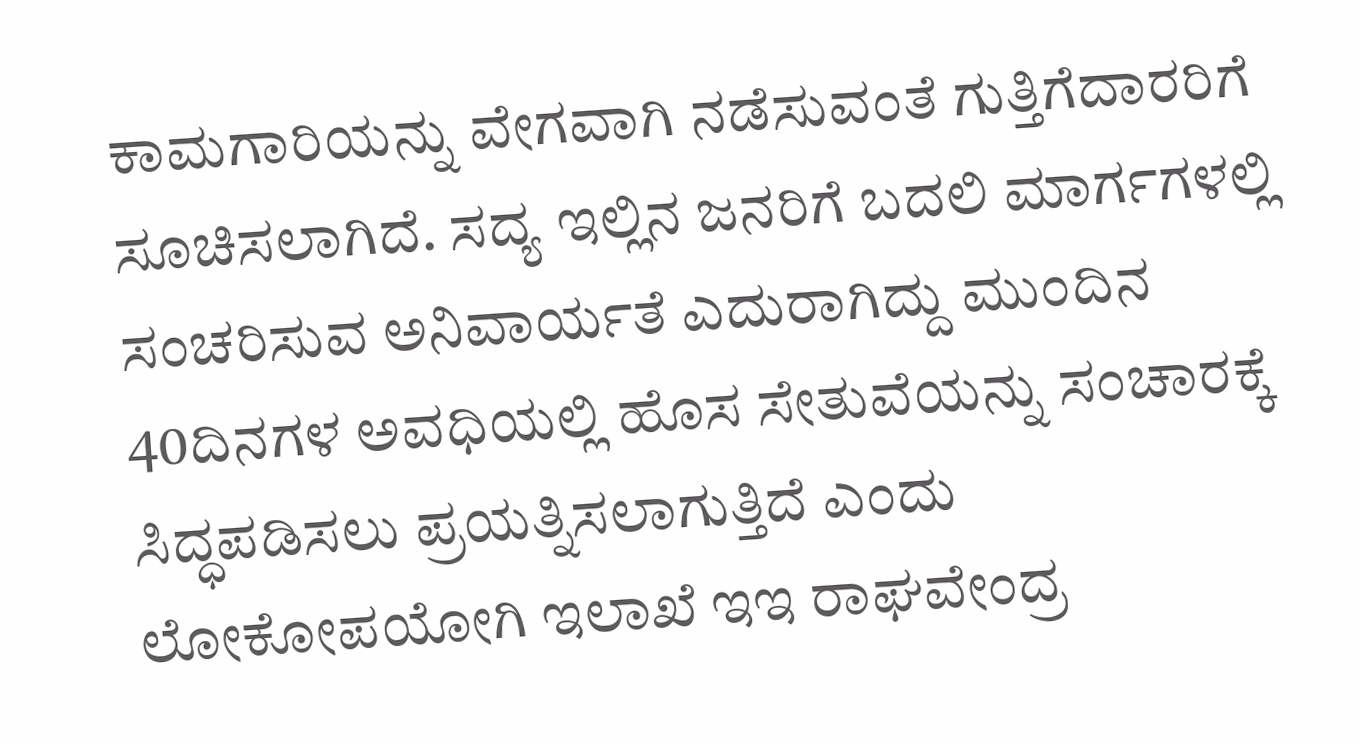ಕಾಮಗಾರಿಯನ್ನು ವೇಗವಾಗಿ ನಡೆಸುವಂತೆ ಗುತ್ತಿಗೆದಾರರಿಗೆ ಸೂಚಿಸಲಾಗಿದೆ. ಸದ್ಯ ಇಲ್ಲಿನ ಜನರಿಗೆ ಬದಲಿ ಮಾರ್ಗಗಳಲ್ಲಿ ಸಂಚರಿಸುವ ಅನಿವಾರ್ಯತೆ ಎದುರಾಗಿದ್ದು ಮುಂದಿನ 40ದಿನಗಳ ಅವಧಿಯಲ್ಲಿ ಹೊಸ ಸೇತುವೆಯನ್ನು ಸಂಚಾರಕ್ಕೆ ಸಿದ್ಧಪಡಿಸಲು ಪ್ರಯತ್ನಿಸಲಾಗುತ್ತಿದೆ ಎಂದು ಲೋಕೋಪಯೋಗಿ ಇಲಾಖೆ ಇಇ ರಾಘವೇಂದ್ರ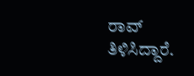ರಾವ್ ತಿಳಿಸಿದ್ದಾರೆ.